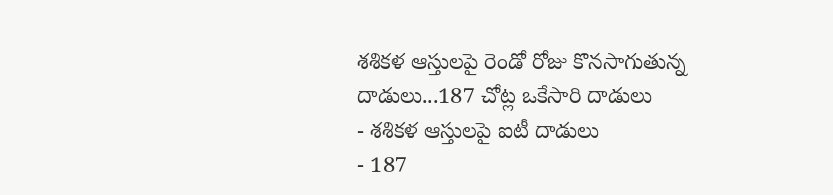శశికళ ఆస్తులపై రెండో రోజు కొనసాగుతున్న దాడులు...187 చోట్ల ఒకేసారి దాడులు
- శశికళ ఆస్తులపై ఐటీ దాడులు
- 187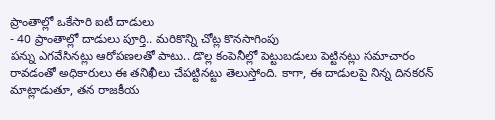ప్రాంతాల్లో ఒకేసారి ఐటీ దాడులు
- 40 ప్రాంతాల్లో దాడులు పూర్తి.. మరికొన్ని చోట్ల కొనసాగింపు
పన్ను ఎగవేసినట్లు ఆరోపణలతో పాటు.. డొల్ల కంపెనీల్లో పెట్టుబడులు పెట్టినట్లు సమాచారం రావడంతో అధికారులు ఈ తనిఖీలు చేపట్టినట్టు తెలుస్తోంది. కాగా, ఈ దాడులపై నిన్న దినకరన్ మాట్లాడుతూ, తన రాజకీయ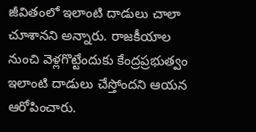జీవితంలో ఇలాంటి దాడులు చాలా చూశానని అన్నారు. రాజకీయాల నుంచి వెళ్లగొట్టేందుకు కేంద్రప్రభుత్వం ఇలాంటి దాడులు చేస్తోందని ఆయన ఆరోపించారు.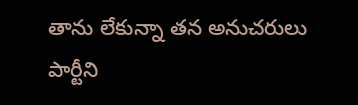తాను లేకున్నా తన అనుచరులు పార్టీని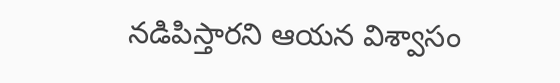నడిపిస్తారని ఆయన విశ్వాసం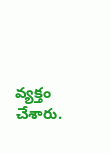వ్యక్తం చేశారు.